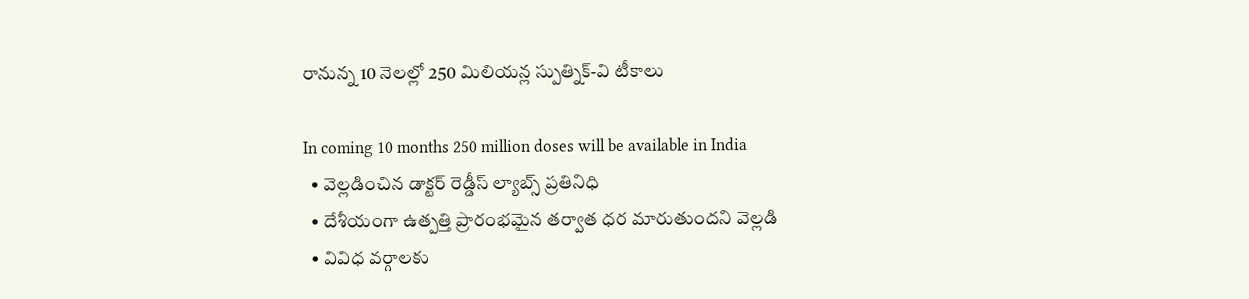రానున్న 10 నెలల్లో 250 మిలియన్ల స్పుత్నిక్‌-వి టీకాలు

In coming 10 months 250 million doses will be available in India
  • వెల్లడించిన డాక్టర్‌ రెడ్డీస్‌ ల్యాబ్స్‌ ప్రతినిధి
  • దేశీయంగా ఉత్పత్తి ప్రారంభమైన తర్వాత ధర మారుతుందని వెల్లడి
  • వివిధ వర్గాలకు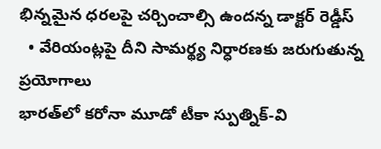భిన్నమైన ధరలపై చర్చించాల్సి ఉందన్న డాక్టర్‌ రెడ్డీస్‌
  • వేరియంట్లపై దీని సామర్థ్య నిర్ధారణకు జరుగుతున్న ప్రయోగాలు
భారత్‌లో కరోనా మూడో టీకా స్పుత్నిక్‌-వి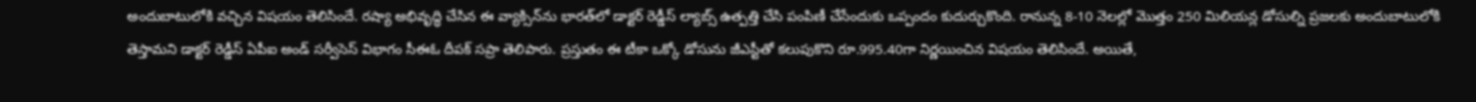అందుబాటులోకి వచ్చిన విషయం తెలిసిందే. రష్యా అభివృద్ధి చేసిన ఈ వ్యాక్సిన్‌ను భారత్‌లో డాక్టర్‌ రెడ్డీస్‌ ల్యాబ్స్‌ ఉత్పత్తి చేసి పంపిణీ చేసేందుకు ఒప్పందం కుదుర్చుకొంది. రానున్న 8-10 నెలల్లో మొత్తం 250 మిలియన్ల డోసుల్ని ప్రజలకు అందుబాటులోకి తెస్తామని డాక్టర్‌ రెడ్డీస్‌ ఏపీఐ అండ్‌ సర్వీసెస్‌ విభాగం సీఈఓ దీపక్‌ సప్రా తెలిపారు. ప్రస్తుతం ఈ టీకా ఒక్కో డోసును జీఎస్టీతో కలుపుకొని రూ.995.40గా నిర్ణయించిన విషయం తెలిసిందే. అయితే,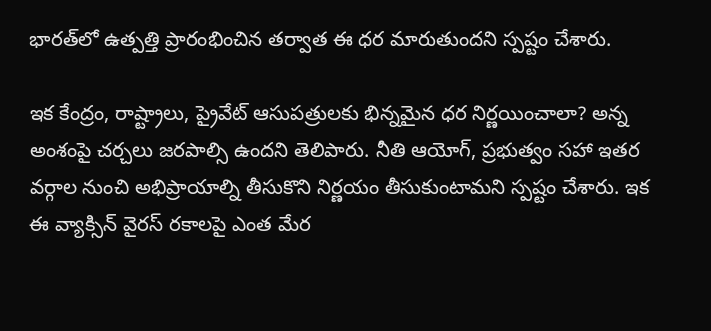భారత్‌లో ఉత్పత్తి ప్రారంభించిన తర్వాత ఈ ధర మారుతుందని స్పష్టం చేశారు.

ఇక కేంద్రం, రాష్ట్రాలు, ప్రైవేట్‌ ఆసుపత్రులకు భిన్నమైన ధర నిర్ణయించాలా? అన్న అంశంపై చర్చలు జరపాల్సి ఉందని తెలిపారు. నీతి ఆయోగ్‌, ప్రభుత్వం సహా ఇతర వర్గాల నుంచి అభిప్రాయాల్ని తీసుకొని నిర్ణయం తీసుకుంటామని స్పష్టం చేశారు. ఇక ఈ వ్యాక్సిన్‌ వైరస్‌ రకాలపై ఎంత మేర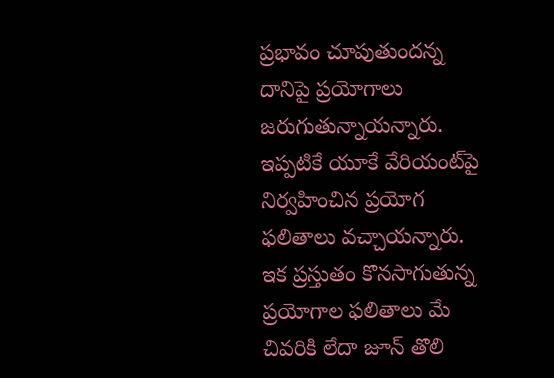ప్రభావం చూపుతుందన్న దానిపై ప్రయోగాలు జరుగుతున్నాయన్నారు. ఇప్పటికే యూకే వేరియంట్‌పై నిర్వహించిన ప్రయోగ ఫలితాలు వచ్చాయన్నారు. ఇక ప్రస్తుతం కొనసాగుతున్న ప్రయోగాల ఫలితాలు మే చివరికి లేదా జూన్‌ తొలి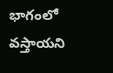భాగంలో వస్తాయని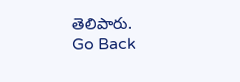తెలిపారు.
Go Back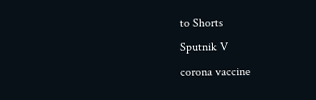to Shorts
Sputnik V
corona vaccine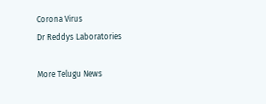Corona Virus
Dr Reddys Laboratories

More Telugu News